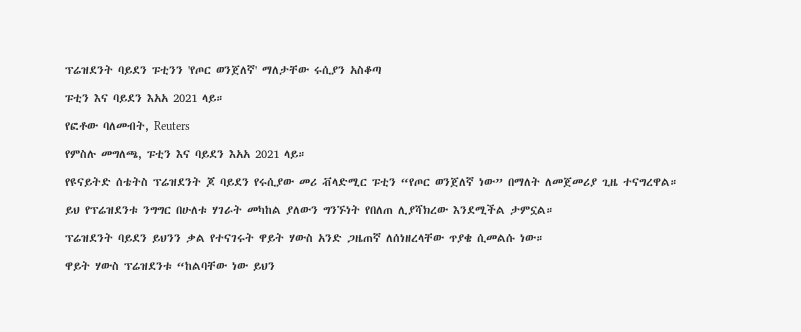ፕሬዝደንት ባይደን ፑቲንን 'የጦር ወንጀለኛ' ማለታቸው ሩሲያን አስቆጣ

ፑቲን እና ባይደን እአአ 2021 ላይ።

የፎቶው ባለመብት, Reuters

የምስሉ መግለጫ, ፑቲን እና ባይደን እአአ 2021 ላይ።

የዩናይትድ ሰቴትስ ፕሬዝደንት ጆ ባይደን የሩሲያው መሪ ቭላድሚር ፑቲን “የጦር ወንጀለኛ ነው” በማለት ለመጀመሪያ ጊዜ ተናግረዋል።

ይህ የፕሬዝደንቱ ንግግር በሁለቱ ሃገራት መካከል ያለውን ግንኙነት የበለጠ ሊያሻክረው እንደሚችል ታምኗል።

ፕሬዝደንት ባይደን ይህንን ቃል የተናገሩት ዋይት ሃውስ አንድ ጋዜጠኛ ለሰነዘረላቸው ጥያቄ ሲመልሱ ነው።

ዋይት ሃውስ ፕሬዝደንቱ “ከልባቸው ነው ይህን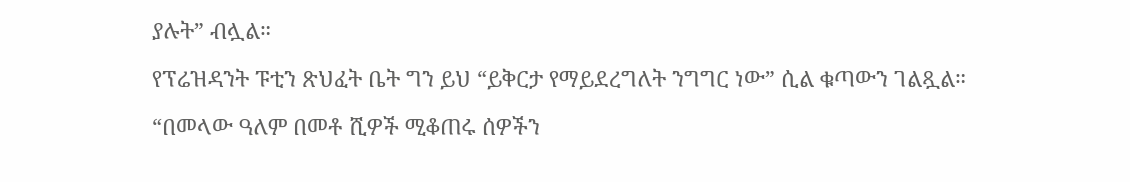ያሉት” ብሏል።

የፕሬዝዳንት ፑቲን ጽህፈት ቤት ግን ይህ “ይቅርታ የማይደረግለት ንግግር ነው” ሲል ቁጣውን ገልጿል።

“በመላው ዓለም በመቶ ሺዎች ሚቆጠሩ ሰዎችን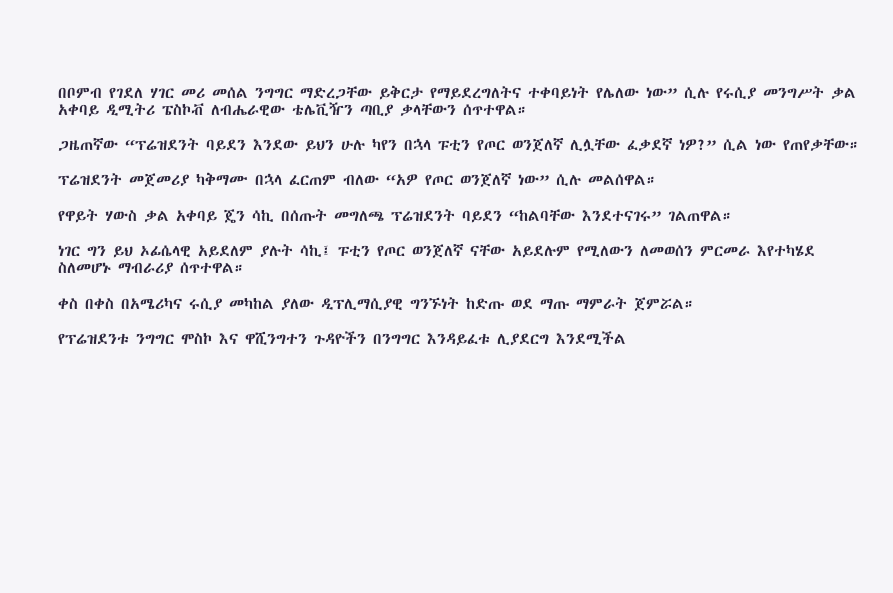በቦምብ የገደለ ሃገር መሪ መሰል ንግግር ማድረጋቸው ይቅርታ የማይደረግለትና ተቀባይነት የሌለው ነው” ሲሉ የሩሲያ መንግሥት ቃል አቀባይ ዲሚትሪ ፔስኮቭ ለብሔራዊው ቴሌቪዥን ጣቢያ ቃላቸውን ሰጥተዋል።

ጋዜጠኛው “ፕሬዝደንት ባይደን እንደው ይህን ሁሉ ካየን በኋላ ፑቲን የጦር ወንጀለኛ ሊሏቸው ፈቃደኛ ነዎ?” ሲል ነው የጠየቃቸው።

ፕሬዝደንት መጀመሪያ ካቅማሙ በኋላ ፈርጠም ብለው “አዎ የጦር ወንጀለኛ ነው” ሲሉ መልሰዋል።

የዋይት ሃውስ ቃል አቀባይ ጄን ሳኪ በሰጡት መግለጫ ፕሬዝደንት ባይደን “ከልባቸው እንደተናገሩ” ገልጠዋል።

ነገር ግን ይህ ኦፊሴላዊ አይደለም ያሉት ሳኪ፤ ፑቲን የጦር ወንጀለኛ ናቸው አይደሉም የሚለውን ለመወሰን ምርመራ እየተካሄደ ስለመሆኑ ማብራሪያ ሰጥተዋል።

ቀስ በቀስ በአሜሪካና ሩሲያ መካከል ያለው ዲፕሊማሲያዊ ግንኙነት ከድጡ ወደ ማጡ ማምራት ጀምሯል።

የፕሬዝደንቱ ንግግር ሞስኮ እና ዋሺንግተን ጉዳዮችን በንግግር እንዳይፈቱ ሊያደርግ እንደሚችል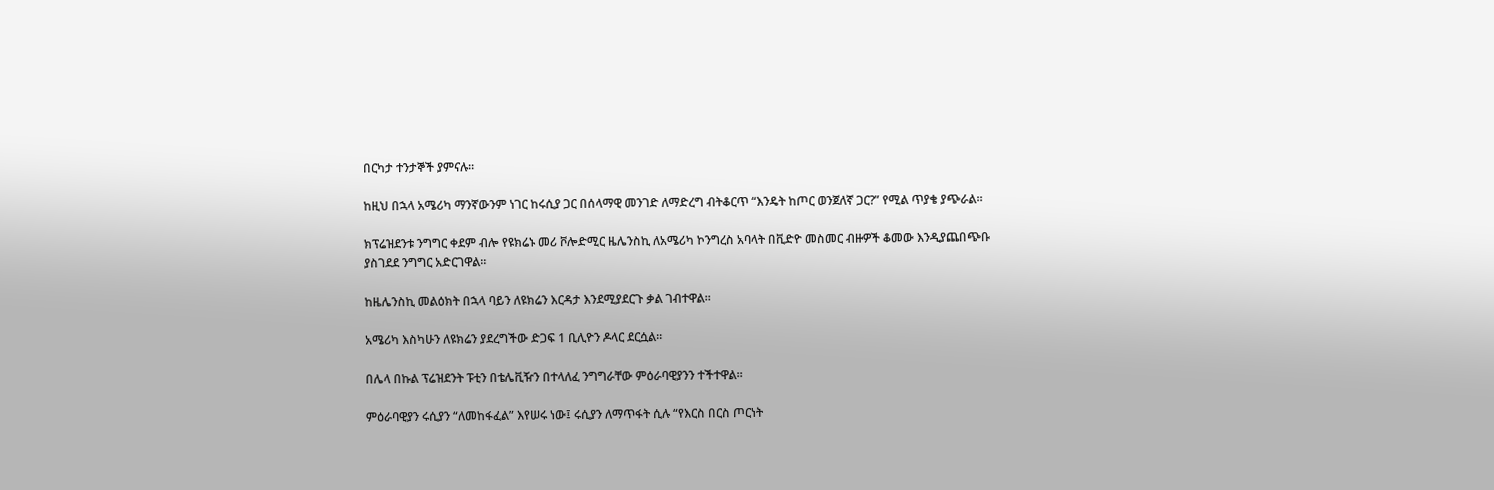በርካታ ተንታኞች ያምናሉ።

ከዚህ በኋላ አሜሪካ ማንኛውንም ነገር ከሩሲያ ጋር በሰላማዊ መንገድ ለማድረግ ብትቆርጥ “እንዴት ከጦር ወንጀለኛ ጋር?” የሚል ጥያቄ ያጭራል።

ክፕሬዝደንቱ ንግግር ቀደም ብሎ የዩክሬኑ መሪ ቮሎድሚር ዜሌንስኪ ለአሜሪካ ኮንግረስ አባላት በቪድዮ መስመር ብዙዎች ቆመው እንዲያጨበጭቡ ያስገደደ ንግግር አድርገዋል።

ከዜሌንስኪ መልዕክት በኋላ ባይን ለዩክሬን እርዳታ እንደሚያደርጉ ቃል ገብተዋል።

አሜሪካ እስካሁን ለዩክሬን ያደረግችው ድጋፍ 1 ቢሊዮን ዶላር ደርሷል።

በሌላ በኩል ፕሬዝደንት ፑቲን በቴሌቪዥን በተላለፈ ንግግራቸው ምዕራባዊያንን ተችተዋል።

ምዕራባዊያን ሩሲያን “ለመከፋፈል” እየሠሩ ነው፤ ሩሲያን ለማጥፋት ሲሉ “የእርስ በርስ ጦርነት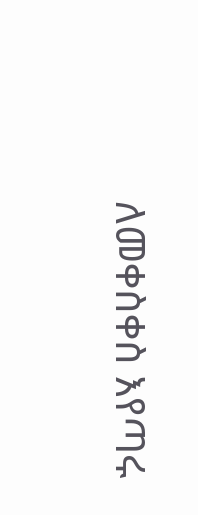ለመቀስቀስ እየጣሩ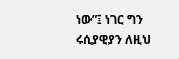ነው”፤ ነገር ግን ሩሲያዊያን ለዚህ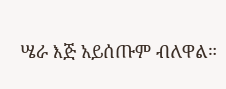ሤራ እጅ አይሰጡም ብለዋል።